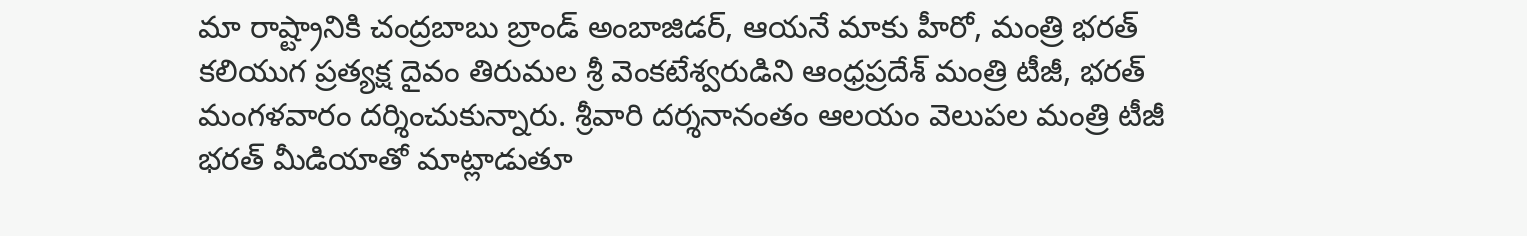మా రాష్ట్రానికి చంద్రబాబు బ్రాండ్ అంబాజిడర్, ఆయనే మాకు హీరో, మంత్రి భరత్
కలియుగ ప్రత్యక్ష దైవం తిరుమల శ్రీ వెంకటేశ్వరుడిని ఆంధ్రప్రదేశ్ మంత్రి టీజీ, భరత్ మంగళవారం దర్శించుకున్నారు. శ్రీవారి దర్శనానంతం ఆలయం వెలుపల మంత్రి టీజీ భరత్ మీడియాతో మాట్లాడుతూ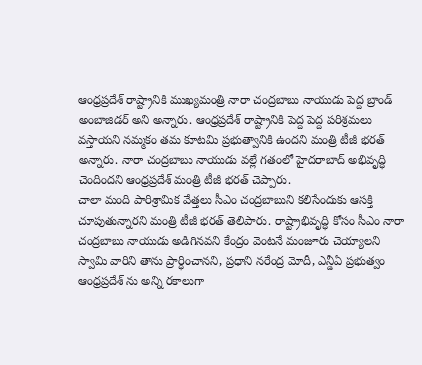ఆంధ్రప్రదేశ్ రాష్ట్రానికి ముఖ్యమంత్రి నారా చంద్రబాబు నాయుడు పెద్ద బ్రాండ్ అంబాజిడర్ అని అన్నారు. ఆంధ్రప్రదేశ్ రాష్ట్రానికి పెద్ద పెద్ద పరిశ్రమలు వస్తాయని నమ్మకం తమ కూటమి ప్రభుత్వానికి ఉందని మంత్రి టీజీ భరత్ అన్నారు. నారా చంద్రబాబు నాయుడు వల్లే గతంలో హైదరాబాద్ అభివృద్ధి చెందిందని ఆంధ్రప్రదేశ్ మంత్రి టీజీ భరత్ చెప్పారు.
చాలా మంది పారిశ్రామిక వేత్తలు సీఎం చంద్రబాబుని కలిసేందుకు ఆసక్తి చూపుతున్నారని మంత్రి టీజీ భరత్ తెలిపారు. రాష్ట్రాభివృద్ధి కోసం సీఎం నారా చంద్రబాబు నాయుడు అడిగినవని కేంద్రం వెంటనే మంజూరు చెయ్యాలని స్వామి వారిని తాను ప్రార్ధించానని, ప్రధాని నరేంద్ర మోదీ, ఎన్డీఏ ప్రభుత్వం ఆంధ్రప్రదేశ్ ను అన్ని రకాలుగా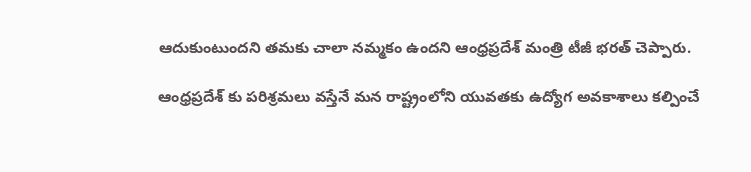ఆదుకుంటుందని తమకు చాలా నమ్మకం ఉందని ఆంధ్రప్రదేశ్ మంత్రి టీజీ భరత్ చెప్పారు.

ఆంధ్రప్రదేశ్ కు పరిశ్రమలు వస్తేనే మన రాష్ట్రంలోని యువతకు ఉద్యోగ అవకాశాలు కల్పించే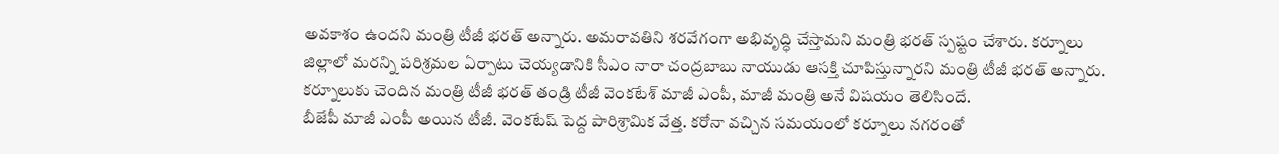అవకాశం ఉందని మంత్రి టీజీ భరత్ అన్నారు. అమరావతిని శరవేగంగా అభివృద్ధి చేస్తామని మంత్రి భరత్ స్పష్టం చేశారు. కర్నూలు జిల్లాలో మరన్ని పరిశ్రమల ఏర్పాటు చెయ్యడానికి సీఎం నారా చంద్రబాబు నాయుడు ఆసక్తి చూపిస్తున్నారని మంత్రి టీజీ భరత్ అన్నారు. కర్నూలుకు చెందిన మంత్రి టీజీ భరత్ తండ్రి టీజీ వెంకటేశ్ మాజీ ఎంపీ, మాజీ మంత్రి అనే విషయం తెలిసిందే.
బీజేపీ మాజీ ఎంపీ అయిన టీజీ. వెంకటేష్ పెద్ద పారిశ్రామిక వేత్త. కరోనా వచ్చిన సమయంలో కర్నూలు నగరంతో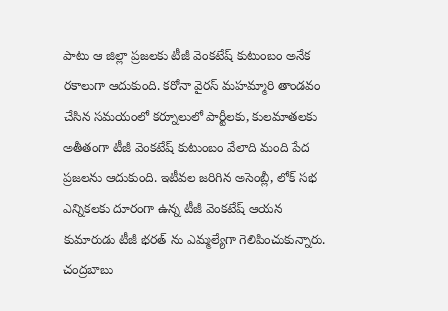పాటు ఆ జిల్లా ప్రజలకు టీజీ వెంకటేష్ కుటుంబం అనేక రకాలుగా ఆదుకుంది. కరోనా వైరస్ మహమ్మారి తాండవం చేసిన సమయంలో కర్నూలులో పార్టీలకు, కులమాతలకు అతీతంగా టీజీ వెంకటేష్ కుటుంబం వేలాది మంది పేద ప్రజలను ఆదుకుంది. ఇటీవల జరిగిన అసెంబ్లీ, లోక్ సభ ఎన్నికలకు దూరంగా ఉన్న టీజీ వెంకటేష్ ఆయన కుమారుడు టీజీ భరత్ ను ఎమ్మల్యేగా గెలిపించుకున్నారు. చంద్రబాబు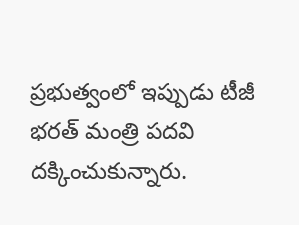ప్రభుత్వంలో ఇప్పుడు టీజీ భరత్ మంత్రి పదవి దక్కించుకున్నారు.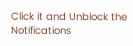Click it and Unblock the Notifications